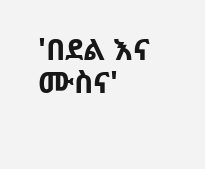'በደል እና ሙስና'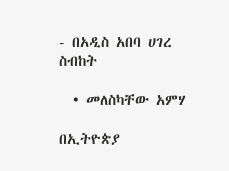- በአዲስ አበባ ሀገረ ስብከት

  • መለስካቸው አምሃ

በኢትዮጵያ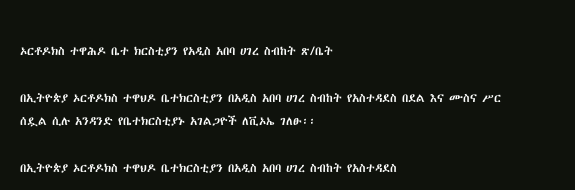ኦርቶዶክስ ተዋሕዶ ቤተ ክርስቲያን የአዲስ አበባ ሀገረ ስብከት ጽ/ቤት

በኢትዮጵያ ኦርቶዶክስ ተዋህዶ ቤተክርስቲያን በአዲስ አበባ ሀገረ ስብከት የአስተዳደስ በደል እና ሙስና ሥር ሰዷል ሲሉ አንዳንድ የቤተክርስቲያኑ አገልጋዮች ለቪኦኤ ገለፁ፡፡

በኢትዮጵያ ኦርቶዶክስ ተዋህዶ ቤተክርስቲያን በአዲስ አበባ ሀገረ ስብከት የአስተዳደስ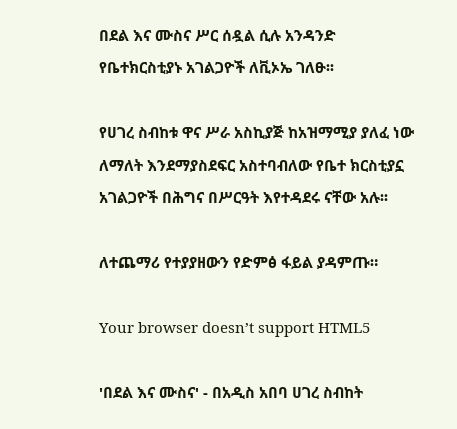በደል እና ሙስና ሥር ሰዷል ሲሉ አንዳንድ የቤተክርስቲያኑ አገልጋዮች ለቪኦኤ ገለፁ፡፡

የሀገረ ስብከቱ ዋና ሥራ አስኪያጅ ከአዝማሚያ ያለፈ ነው ለማለት እንደማያስደፍር አስተባብለው የቤተ ክርስቲያኗ አገልጋዮች በሕግና በሥርዓት እየተዳደሩ ናቸው አሉ፡፡

ለተጨማሪ የተያያዘውን የድምፅ ፋይል ያዳምጡ።

Your browser doesn’t support HTML5

'በደል እና ሙስና' - በአዲስ አበባ ሀገረ ስብከት